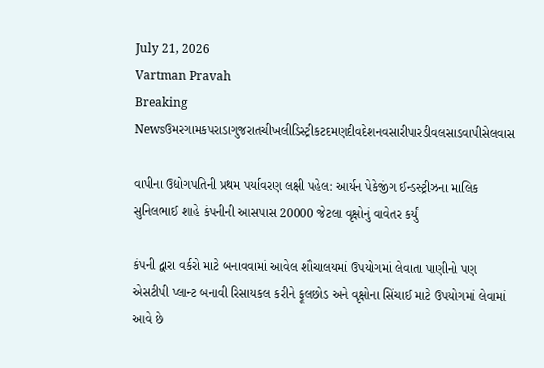July 21, 2026
Vartman Pravah
Breaking Newsઉમરગામકપરાડાગુજરાતચીખલીડિસ્ટ્રીકટદમણદીવદેશનવસારીપારડીવલસાડવાપીસેલવાસ

વાપીના ઉદ્યોગપતિની પ્રથમ પર્યાવરણ લક્ષી પહેલ: આર્યન પેકેજીંગ ઈન્‍ડસ્‍ટ્રીઝના માલિક સુનિલભાઈ શાહે કંપનીની આસપાસ 20000 જેટલા વૃક્ષોનું વાવેતર કર્યું

કંપની દ્વારા વર્કરો માટે બનાવવામાં આવેલ શૌચાલયમાં ઉપયોગમાં લેવાતા પાણીનો પણ એસટીપી પ્‍લાન્‍ટ બનાવી રિસાયકલ કરીને ફૂલછોડ અને વૃક્ષોના સિંચાઈ માટે ઉપયોગમાં લેવામાં આવે છે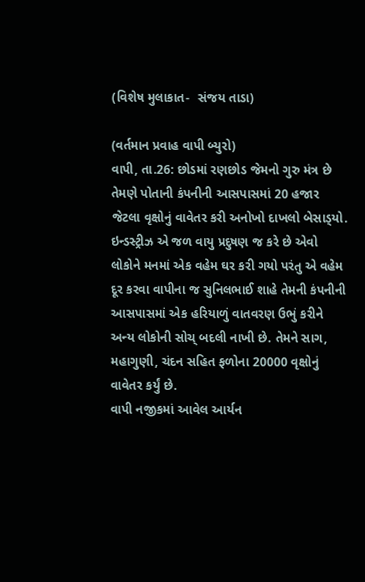(વિશેષ મુલાકાત-  સંજય તાડા)

(વર્તમાન પ્રવાહ વાપી બ્‍યુરો)
વાપી, તા.26: છોડમાં રણછોડ જેમનો ગુરુ મંત્ર છે તેમણે પોતાની કંપનીની આસપાસમાં 20 હજાર જેટલા વૃક્ષોનું વાવેતર કરી અનોખો દાખલો બેસાડ્‍યો.
ઇન્‍ડસ્‍ટ્રીઝ એ જળ વાયુ પ્રદુષણ જ કરે છે એવો લોકોને મનમાં એક વહેમ ઘર કરી ગયો પરંતુ એ વહેમ દૂર કરવા વાપીના જ સુનિલભાઈ શાહે તેમની કંપનીની આસપાસમાં એક હરિયાળું વાતવરણ ઉભું કરીને અન્‍ય લોકોની સોચ્‌ બદલી નાખી છે. તેમને સાગ, મહાગુણી, ચંદન સહિત ફળોના 20000 વૃક્ષોનું વાવેતર કર્યું છે.
વાપી નજીકમાં આવેલ આર્યન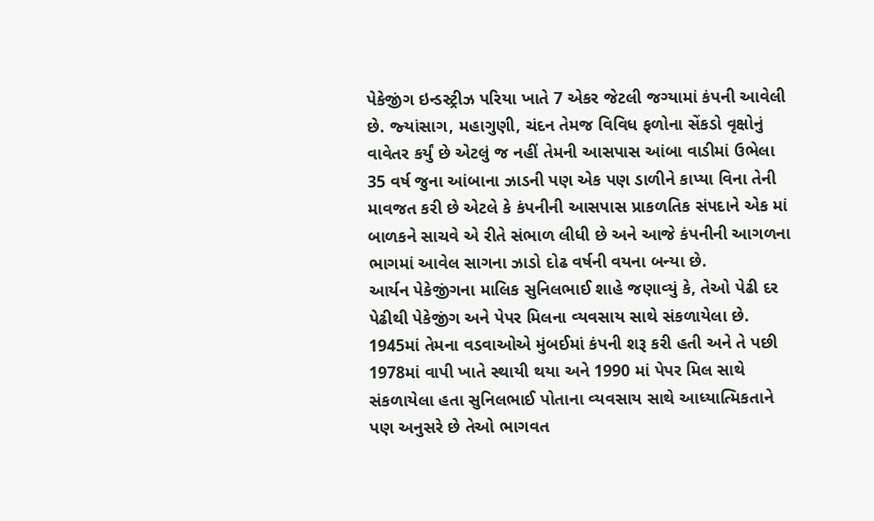પેકેજીંગ ઇન્‍ડસ્‍ટ્રીઝ પરિયા ખાતે 7 એકર જેટલી જગ્‍યામાં કંપની આવેલી છે. જ્‍યાંસાગ, મહાગુણી, ચંદન તેમજ વિવિધ ફળોના સેંકડો વૃક્ષોનું વાવેતર કર્યું છે એટલું જ નહીં તેમની આસપાસ આંબા વાડીમાં ઉભેલા 35 વર્ષ જુના આંબાના ઝાડની પણ એક પણ ડાળીને કાપ્‍યા વિના તેની માવજત કરી છે એટલે કે કંપનીની આસપાસ પ્રાકળતિક સંપદાને એક માં બાળકને સાચવે એ રીતે સંભાળ લીધી છે અને આજે કંપનીની આગળના ભાગમાં આવેલ સાગના ઝાડો દોઢ વર્ષની વયના બન્‍યા છે.
આર્યન પેકેજીંગના માલિક સુનિલભાઈ શાહે જણાવ્‍યું કે, તેઓ પેઢી દર પેઢીથી પેકેજીંગ અને પેપર મિલના વ્‍યવસાય સાથે સંકળાયેલા છે. 1945માં તેમના વડવાઓએ મુંબઈમાં કંપની શરૂ કરી હતી અને તે પછી 1978માં વાપી ખાતે સ્‍થાયી થયા અને 1990 માં પેપર મિલ સાથે સંકળાયેલા હતા સુનિલભાઈ પોતાના વ્‍યવસાય સાથે આધ્‍યાત્‍મિકતાને પણ અનુસરે છે તેઓ ભાગવત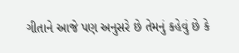ગીતાને આજે પણ અનુસરે છે તેમનું કહેવું છે કે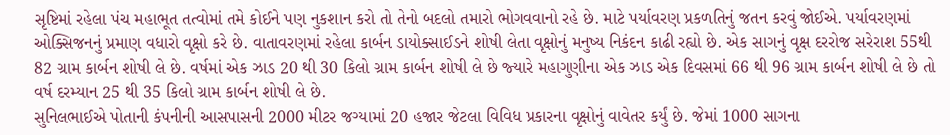સૃષ્ટિમાં રહેલા પંચ મહાભૂત તત્‍વોમાં તમે કોઈને પણ નુકશાન કરો તો તેનો બદલો તમારો ભોગવવાનો રહે છે. માટે પર્યાવરણ પ્રકળતિનું જતન કરવું જોઈએ. પર્યાવરણમાં ઓક્‍સિજનનું પ્રમાણ વધારો વૃક્ષો કરે છે. વાતાવરણમાં રહેલા કાર્બન ડાયોક્‍સાઈડને શોષી લેતા વૃક્ષોનું મનુષ્‍ય નિકંદન કાઢી રહ્યો છે. એક સાગનું વૃક્ષ દરરોજ સરેરાશ 55થી 82 ગ્રામ કાર્બન શોષી લે છે. વર્ષમાં એક ઝાડ 20 થી 30 કિલો ગ્રામ કાર્બન શોષી લે છે જ્‍યારે મહાગુણીના એક ઝાડ એક દિવસમાં 66 થી 96 ગ્રામ કાર્બન શોષી લે છે તો વર્ષ દરમ્‍યાન 25 થી 35 કિલો ગ્રામ કાર્બન શોષી લે છે.
સુનિલભાઈએ પોતાની કંપનીની આસપાસની 2000 મીટર જગ્‍યામાં 20 હજાર જેટલા વિવિધ પ્રકારના વૃક્ષોનું વાવેતર કર્યું છે. જેમાં 1000 સાગના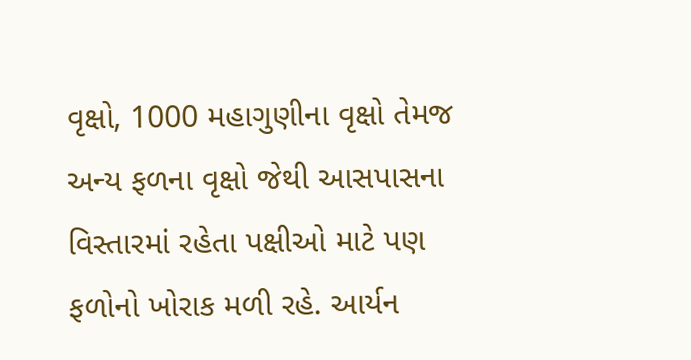વૃક્ષો, 1000 મહાગુણીના વૃક્ષો તેમજ અન્‍ય ફળના વૃક્ષો જેથી આસપાસના વિસ્‍તારમાં રહેતા પક્ષીઓ માટે પણ ફળોનો ખોરાક મળી રહે. આર્યન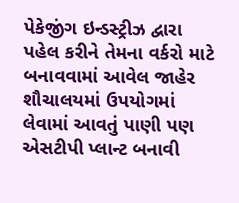પેકેજીંગ ઇન્‍ડસ્‍ટ્રીઝ દ્વારા પહેલ કરીને તેમના વર્કરો માટે બનાવવામાં આવેલ જાહેર શૌચાલયમાં ઉપયોગમાં લેવામાં આવતું પાણી પણ એસટીપી પ્‍લાન્‍ટ બનાવી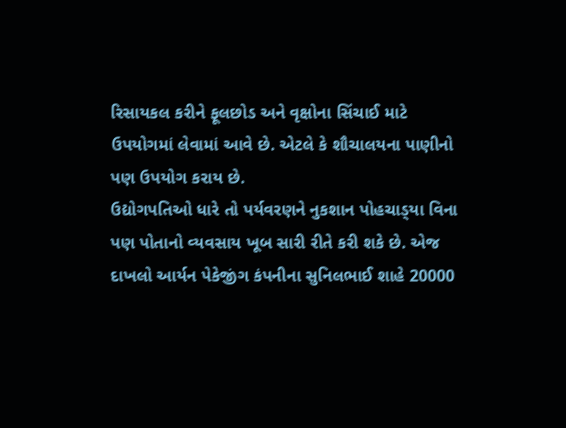રિસાયકલ કરીને ફૂલછોડ અને વૃક્ષોના સિંચાઈ માટે ઉપયોગમાં લેવામાં આવે છે. એટલે કે શૌચાલયના પાણીનો પણ ઉપયોગ કરાય છે.
ઉદ્યોગપતિઓ ધારે તો પર્યવરણને નુકશાન પોહચાડ્‍યા વિના પણ પોતાનો વ્‍યવસાય ખૂબ સારી રીતે કરી શકે છે. એજ દાખલો આર્યન પેકેજીંગ કંપનીના સુનિલભાઈ શાહે 20000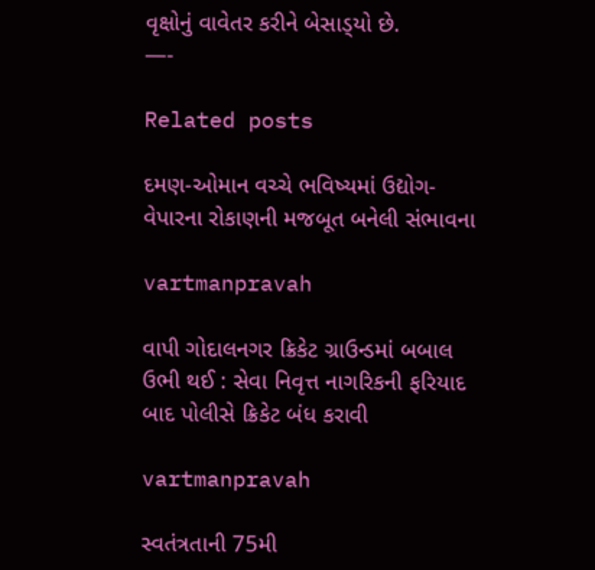વૃક્ષોનું વાવેતર કરીને બેસાડ્‍યો છે.
—-

Related posts

દમણ-ઓમાન વચ્‍ચે ભવિષ્‍યમાં ઉદ્યોગ-વેપારના રોકાણની મજબૂત બનેલી સંભાવના

vartmanpravah

વાપી ગોદાલનગર ક્રિકેટ ગ્રાઉન્‍ડમાં બબાલ ઉભી થઈ : સેવા નિવૃત્ત નાગરિકની ફરિયાદ બાદ પોલીસે ક્રિકેટ બંધ કરાવી

vartmanpravah

સ્‍વતંત્રતાની 75મી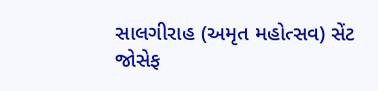સાલગીરાહ (અમૃત મહોત્‍સવ) સેંટ જોસેફ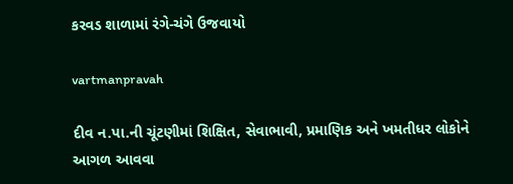કરવડ શાળામાં રંગે-ચંગે ઉજવાયો

vartmanpravah

દીવ ન.પા.ની ચૂંટણીમાં શિક્ષિત, સેવાભાવી, પ્રમાણિક અને ખમતીધર લોકોને આગળ આવવા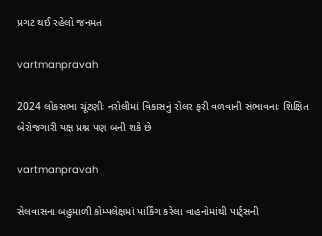પ્રગટ થઈ રહેલો જનમત

vartmanpravah

2024 લોકસભા ચૂંટણીઃ નરોલીમાં વિકાસનું રોલર ફરી વળવાની સંભાવનાઃ શિક્ષિત બેરોજગારી યક્ષ પ્રશ્ન પણ બની શકે છે

vartmanpravah

સેલવાસના બહુમાળી કોમ્‍પલેક્ષમાં પાર્કિંગ કરેલા વાહનોમાંથી પાર્ટ્‍સની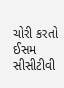ચોરી કરતો ઈસમ સીસીટીવી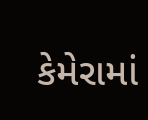કેમેરામાં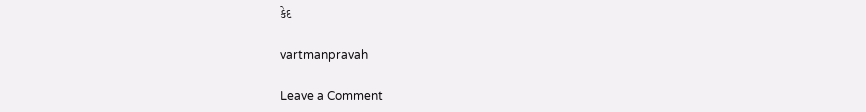કેદ

vartmanpravah

Leave a Comment